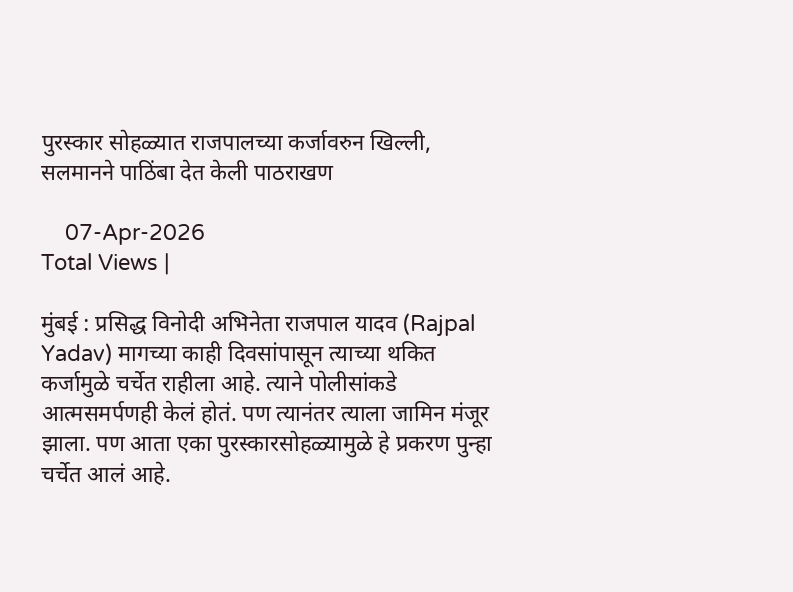पुरस्कार सोहळ्यात राजपालच्या कर्जावरुन खिल्ली, सलमानने पाठिंबा देत केली पाठराखण

    07-Apr-2026
Total Views |

मुंबई : प्रसिद्ध विनोदी अभिनेता राजपाल यादव (Rajpal Yadav) मागच्या काही दिवसांपासून त्याच्या थकित कर्जामुळे चर्चेत राहीला आहे. त्याने पोलीसांकडे आत्मसमर्पणही केलं होतं. पण त्यानंतर त्याला जामिन मंजूर झाला. पण आता एका पुरस्कारसोहळ्यामुळे हे प्रकरण पुन्हा चर्चेत आलं आहे.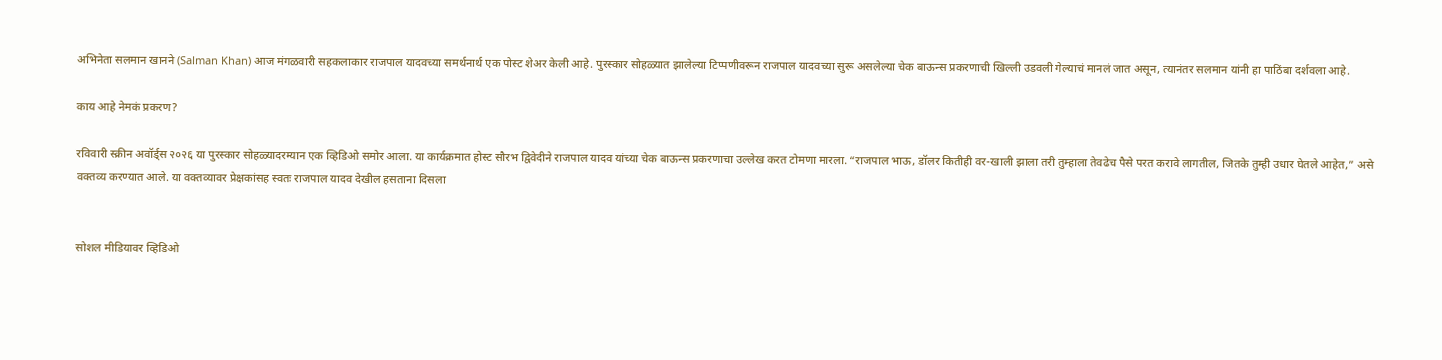अभिनेता सलमान खानने (Salman Khan) आज मंगळवारी सहकलाकार राजपाल यादवच्या समर्थनार्थ एक पोस्ट शेअर केली आहे. पुरस्कार सोहळ्यात झालेल्या टिप्पणीवरून राजपाल यादवच्या सुरू असलेल्या चेक बाऊन्स प्रकरणाची खिल्ली उडवली गेल्याचं मानलं जात असून, त्यानंतर सलमान यांनी हा पाठिंबा दर्शवला आहे.

काय आहे नेमकं प्रकरण?

रविवारी स्क्रीन अवॉर्ड्स २०२६ या पुरस्कार सोहळ्यादरम्यान एक व्हिडिओ समोर आला. या कार्यक्रमात होस्ट सौरभ द्विवेदीने राजपाल यादव यांच्या चेक बाऊन्स प्रकरणाचा उल्लेख करत टोमणा मारला. “राजपाल भाऊ, डॉलर कितीही वर-खाली झाला तरी तुम्हाला तेवढेच पैसे परत करावे लागतील, जितके तुम्ही उधार घेतले आहेत,” असे वक्तव्य करण्यात आले. या वक्तव्यावर प्रेक्षकांसह स्वतः राजपाल यादव देखील हसताना दिसला


सोशल मीडियावर व्हिडिओ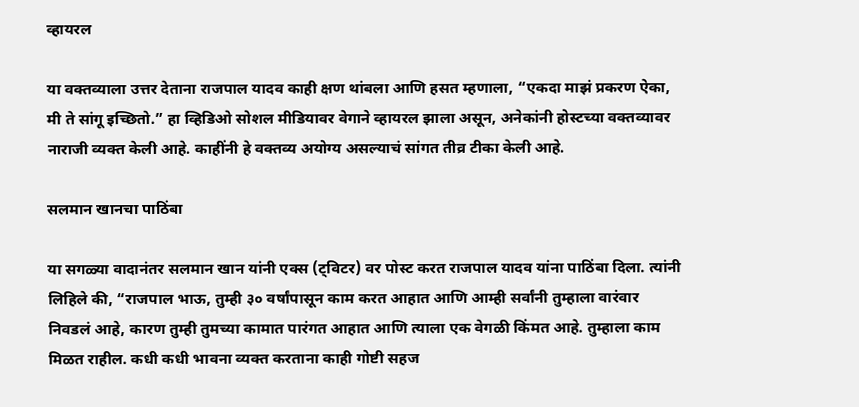व्हायरल

या वक्तव्याला उत्तर देताना राजपाल यादव काही क्षण थांबला आणि हसत म्हणाला, “एकदा माझं प्रकरण ऐका, मी ते सांगू इच्छितो.” हा व्हिडिओ सोशल मीडियावर वेगाने व्हायरल झाला असून, अनेकांनी होस्टच्या वक्तव्यावर नाराजी व्यक्त केली आहे. काहींनी हे वक्तव्य अयोग्य असल्याचं सांगत तीव्र टीका केली आहे.

सलमान खानचा पाठिंबा

या सगळ्या वादानंतर सलमान खान यांनी एक्स (ट्विटर) वर पोस्ट करत राजपाल यादव यांना पाठिंबा दिला. त्यांनी लिहिले की, “राजपाल भाऊ, तुम्ही ३० वर्षांपासून काम करत आहात आणि आम्ही सर्वांनी तुम्हाला वारंवार निवडलं आहे, कारण तुम्ही तुमच्या कामात पारंगत आहात आणि त्याला एक वेगळी किंमत आहे. तुम्हाला काम मिळत राहील. कधी कधी भावना व्यक्त करताना काही गोष्टी सहज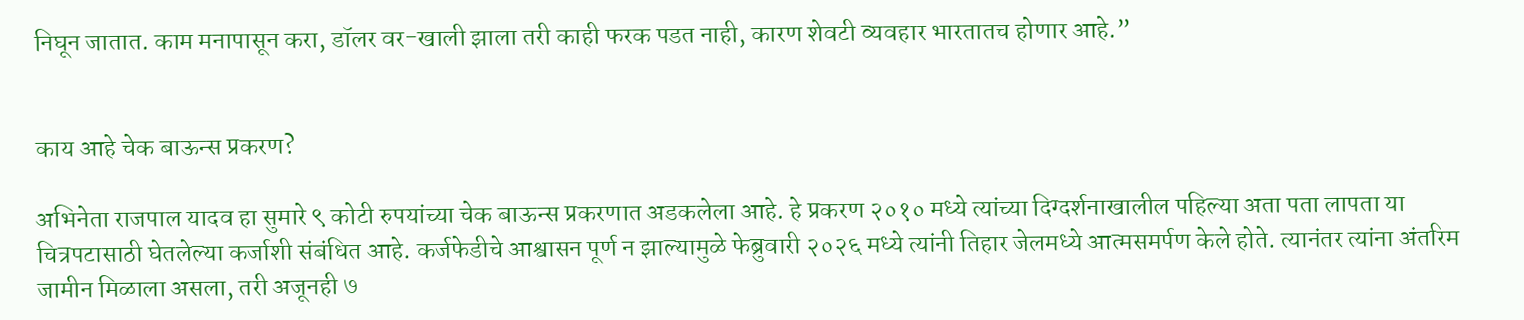निघून जातात. काम मनापासून करा, डॉलर वर-खाली झाला तरी काही फरक पडत नाही, कारण शेवटी व्यवहार भारतातच होणार आहे.”


काय आहे चेक बाऊन्स प्रकरण?

अभिनेता राजपाल यादव हा सुमारे ९ कोटी रुपयांच्या चेक बाऊन्स प्रकरणात अडकलेला आहे. हे प्रकरण २०१० मध्ये त्यांच्या दिग्दर्शनाखालील पहिल्या अता पता लापता या चित्रपटासाठी घेतलेल्या कर्जाशी संबंधित आहे. कर्जफेडीचे आश्वासन पूर्ण न झाल्यामुळे फेब्रुवारी २०२६ मध्ये त्यांनी तिहार जेलमध्ये आत्मसमर्पण केले होते. त्यानंतर त्यांना अंतरिम जामीन मिळाला असला, तरी अजूनही ७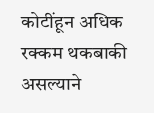कोटींहून अधिक रक्कम थकबाकी असल्याने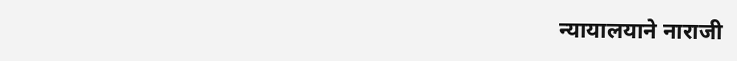न्यायालयाने नाराजी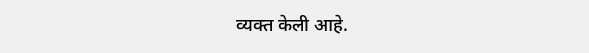व्यक्त केली आहे.